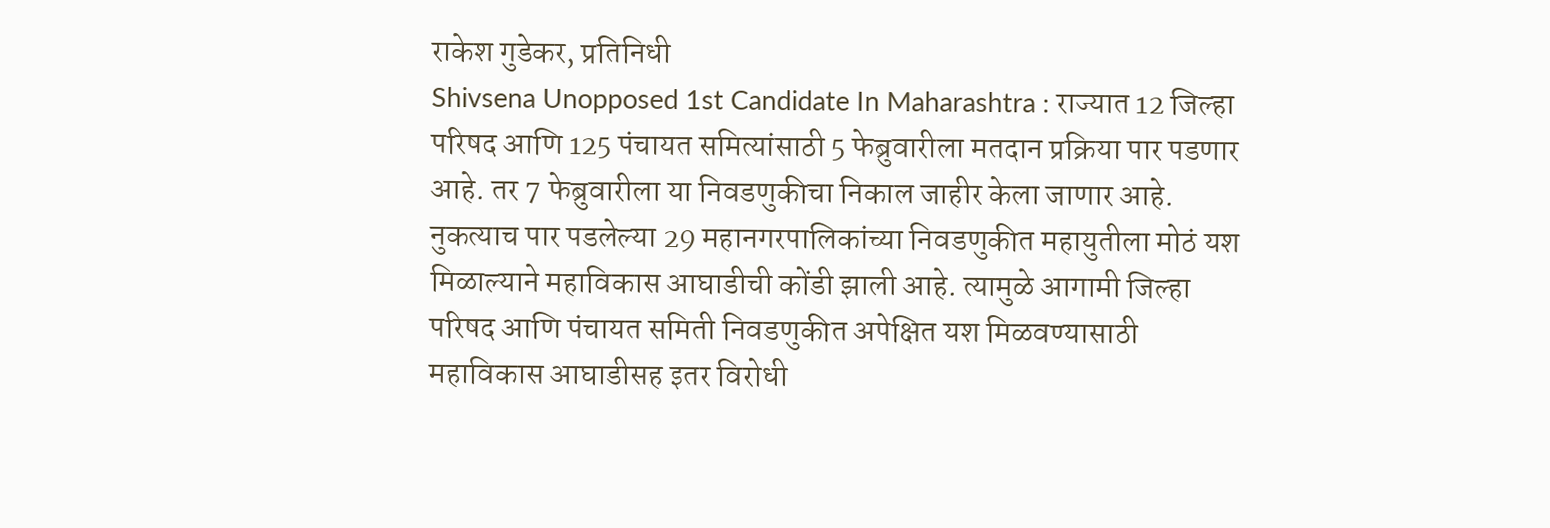राकेश गुडेकर, प्रतिनिधी
Shivsena Unopposed 1st Candidate In Maharashtra : राज्यात 12 जिल्हा परिषद आणि 125 पंचायत समित्यांसाठी 5 फेब्रुवारीला मतदान प्रक्रिया पार पडणार आहे. तर 7 फेब्रुवारीला या निवडणुकीचा निकाल जाहीर केला जाणार आहे. नुकत्याच पार पडलेल्या 29 महानगरपालिकांच्या निवडणुकीत महायुतीला मोठं यश मिळाल्याने महाविकास आघाडीची कोंडी झाली आहे. त्यामुळे आगामी जिल्हा परिषद आणि पंचायत समिती निवडणुकीत अपेक्षित यश मिळवण्यासाठी महाविकास आघाडीसह इतर विरोधी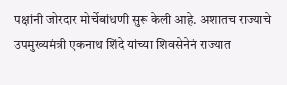पक्षांनी जोरदार मोर्चेबांधणी सुरू केली आहे. अशातच राज्याचे उपमुख्यमंत्री एकनाथ शिंदे यांच्या शिवसेनेनं राज्यात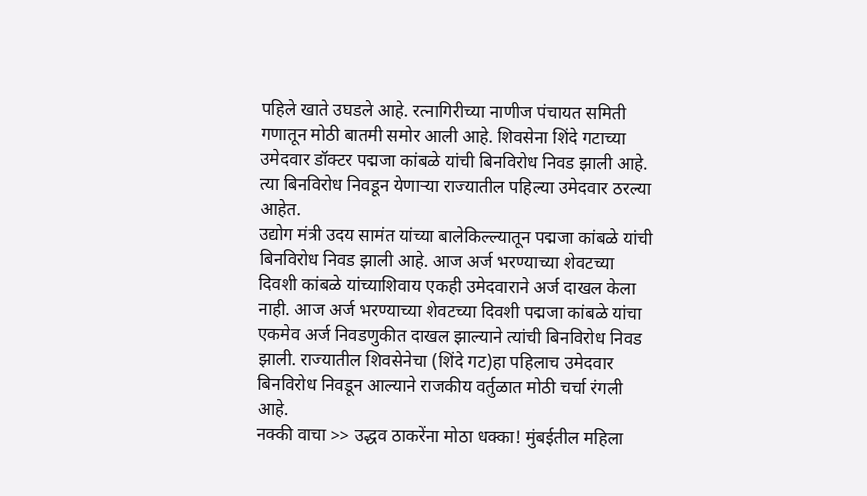पहिले खाते उघडले आहे. रत्नागिरीच्या नाणीज पंचायत समिती गणातून मोठी बातमी समोर आली आहे. शिवसेना शिंदे गटाच्या उमेदवार डॉक्टर पद्मजा कांबळे यांची बिनविरोध निवड झाली आहे. त्या बिनविरोध निवडून येणाऱ्या राज्यातील पहिल्या उमेदवार ठरल्या आहेत.
उद्योग मंत्री उदय सामंत यांच्या बालेकिल्ल्यातून पद्मजा कांबळे यांची बिनविरोध निवड झाली आहे. आज अर्ज भरण्याच्या शेवटच्या दिवशी कांबळे यांच्याशिवाय एकही उमेदवाराने अर्ज दाखल केला नाही. आज अर्ज भरण्याच्या शेवटच्या दिवशी पद्मजा कांबळे यांचा एकमेव अर्ज निवडणुकीत दाखल झाल्याने त्यांची बिनविरोध निवड झाली. राज्यातील शिवसेनेचा (शिंदे गट)हा पहिलाच उमेदवार बिनविरोध निवडून आल्याने राजकीय वर्तुळात मोठी चर्चा रंगली आहे.
नक्की वाचा >> उद्धव ठाकरेंना मोठा धक्का! मुंबईतील महिला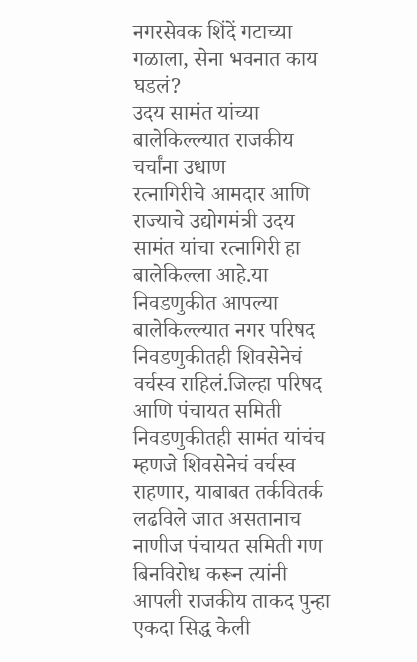नगरसेवक शिंदें गटाच्या गळाला, सेना भवनात काय घडलं?
उदय सामंत यांच्या बालेकिल्ल्यात राजकीय चर्चांना उधाण
रत्नागिरीचे आमदार आणि राज्याचे उद्योगमंत्री उदय सामंत यांचा रत्नागिरी हा बालेकिल्ला आहे.या निवडणुकीत आपल्या बालेकिल्ल्यात नगर परिषद निवडणुकीतही शिवसेनेचं वर्चस्व राहिलं.जिल्हा परिषद आणि पंचायत समिती निवडणुकीतही सामंत यांचंच म्हणजे शिवसेनेचं वर्चस्व राहणार, याबाबत तर्कवितर्क लढविले जात असतानाच नाणीज पंचायत समिती गण बिनविरोध करून त्यांनी आपली राजकीय ताकद पुन्हा एकदा सिद्ध केली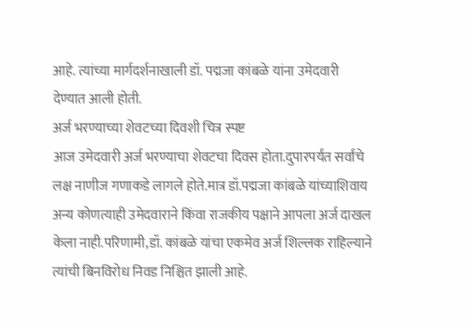आहे. त्यांच्या मार्गदर्शनाखाली डॉ. पद्मजा कांबळे यांना उमेदवारी देण्यात आली होती.
अर्ज भरण्याच्या शेवटच्या दिवशी चित्र स्पष्ट
आज उमेदवारी अर्ज भरण्याचा शेवटचा दिवस होता.दुपारपर्यंत सर्वांचे लक्ष नाणीज गणाकडे लागले होते.मात्र डॉ.पद्मजा कांबळे यांच्याशिवाय अन्य कोणत्याही उमेदवाराने किंवा राजकीय पक्षाने आपला अर्ज दाखल केला नाही.परिणामी,डॉ. कांबळे यांचा एकमेव अर्ज शिल्लक राहिल्याने त्यांची बिनविरोध निवड निश्चित झाली आहे.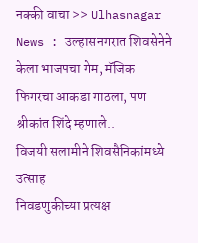नक्की वाचा >> Ulhasnagar News : उल्हासनगरात शिवसेनेने केला भाजपचा गेम, मॅजिक फिगरचा आकडा गाठला, पण श्रीकांत शिंदे म्हणाले..
विजयी सलामीने शिवसैनिकांमध्ये उत्साह
निवडणुकीच्या प्रत्यक्ष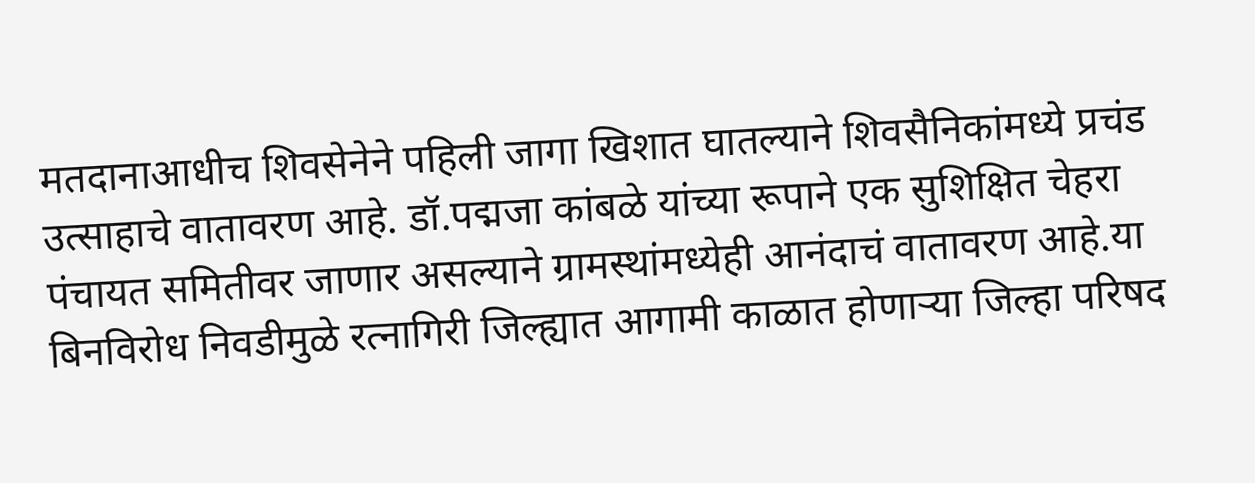मतदानाआधीच शिवसेनेने पहिली जागा खिशात घातल्याने शिवसैनिकांमध्ये प्रचंड उत्साहाचे वातावरण आहे. डॉ.पद्मजा कांबळे यांच्या रूपाने एक सुशिक्षित चेहरा पंचायत समितीवर जाणार असल्याने ग्रामस्थांमध्येही आनंदाचं वातावरण आहे.या बिनविरोध निवडीमुळे रत्नागिरी जिल्ह्यात आगामी काळात होणाऱ्या जिल्हा परिषद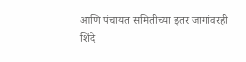आणि पंचायत समितीच्या इतर जागांवरही शिंदे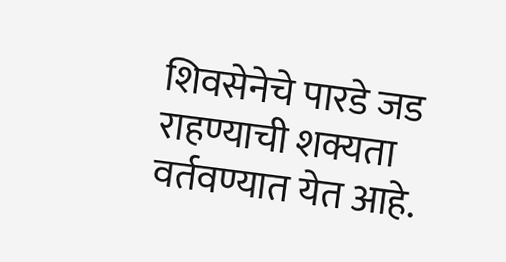शिवसेनेचे पारडे जड राहण्याची शक्यता वर्तवण्यात येत आहे.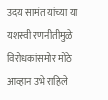उदय सामंत यांच्या या यशस्वी रणनीतीमुळे विरोधकांसमोर मोठे आव्हान उभे राहिले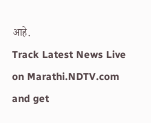आहे.
Track Latest News Live on Marathi.NDTV.com and get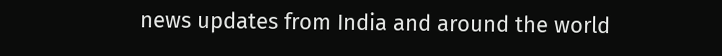news updates from India and around the world